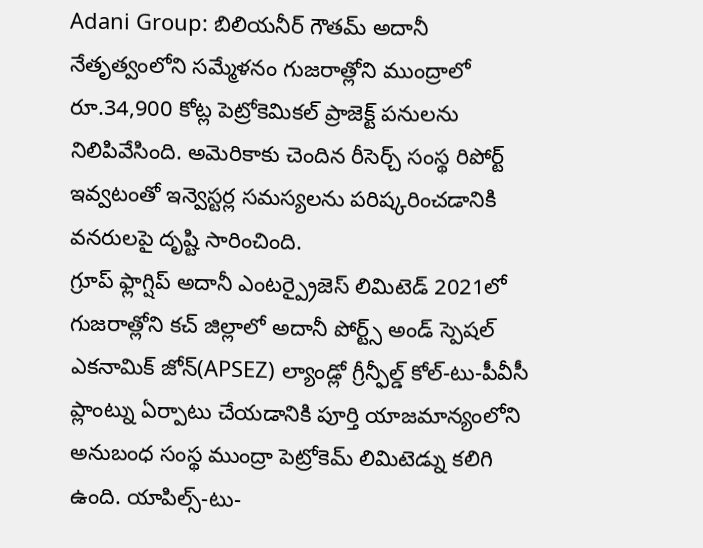Adani Group: బిలియనీర్ గౌతమ్ అదానీ నేతృత్వంలోని సమ్మేళనం గుజరాత్లోని ముంద్రాలో రూ.34,900 కోట్ల పెట్రోకెమికల్ ప్రాజెక్ట్ పనులను నిలిపివేసింది. అమెరికాకు చెందిన రీసెర్చ్ సంస్థ రిపోర్ట్ ఇవ్వటంతో ఇన్వెస్టర్ల సమస్యలను పరిష్కరించడానికి వనరులపై దృష్టి సారించింది.
గ్రూప్ ఫ్లాగ్షిప్ అదానీ ఎంటర్ప్రైజెస్ లిమిటెడ్ 2021లో గుజరాత్లోని కచ్ జిల్లాలో అదానీ పోర్ట్స్ అండ్ స్పెషల్ ఎకనామిక్ జోన్(APSEZ) ల్యాండ్లో గ్రీన్ఫీల్డ్ కోల్-టు-పీవీసీ ప్లాంట్ను ఏర్పాటు చేయడానికి పూర్తి యాజమాన్యంలోని అనుబంధ సంస్థ ముంద్రా పెట్రోకెమ్ లిమిటెడ్ను కలిగి ఉంది. యాపిల్స్-టు-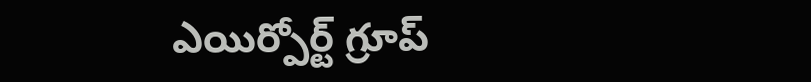ఎయిర్పోర్ట్ గ్రూప్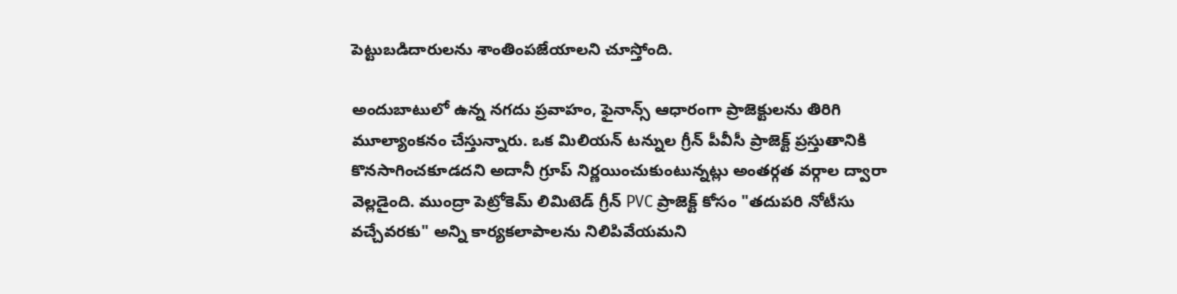పెట్టుబడిదారులను శాంతింపజేయాలని చూస్తోంది.

అందుబాటులో ఉన్న నగదు ప్రవాహం, ఫైనాన్స్ ఆధారంగా ప్రాజెక్టులను తిరిగి మూల్యాంకనం చేస్తున్నారు. ఒక మిలియన్ టన్నుల గ్రీన్ పీవీసీ ప్రాజెక్ట్ ప్రస్తుతానికి కొనసాగించకూడదని అదానీ గ్రూప్ నిర్ణయించుకుంటున్నట్లు అంతర్గత వర్గాల ద్వారా వెల్లడైంది. ముంద్రా పెట్రోకెమ్ లిమిటెడ్ గ్రీన్ PVC ప్రాజెక్ట్ కోసం "తదుపరి నోటీసు వచ్చేవరకు" అన్ని కార్యకలాపాలను నిలిపివేయమని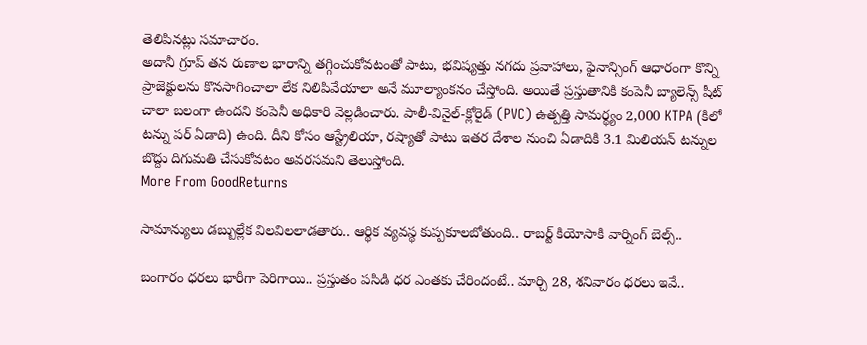తెలిపినట్లు సమాచారం.
అదానీ గ్రూప్ తన రుణాల భారాన్ని తగ్గించుకోవటంతో పాటు, భవిష్యత్తు నగదు ప్రవాహాలు, ఫైనాన్సింగ్ ఆధారంగా కొన్ని ప్రాజెక్టులను కొనసాగించాలా లేక నిలిపివేయాలా అనే మూల్యాంకనం చేస్తోంది. అయితే ప్రస్తుతానికి కంపెనీ బ్యాలెన్స్ షీట్ చాలా బలంగా ఉందని కంపెనీ అధికారి వెల్లడించారు. పాలీ-వినైల్-క్లోరైడ్ (PVC) ఉత్పత్తి సామర్థ్యం 2,000 KTPA (కిలో టన్ను పర్ ఏడాది) ఉంది. దీని కోసం ఆస్ట్రేలియా, రష్యాతో పాటు ఇతర దేశాల నుంచి ఏడాదికి 3.1 మిలియన్ టన్నుల బొద్దు దిగుమతి చేసుకోవటం అవరసమని తెలుస్తోంది.
More From GoodReturns

సామాన్యులు డబ్బుల్లేక విలవిలలాడతారు.. ఆర్థిక వ్యవస్థ కుప్పకూలబోతుంది.. రాబర్ట్ కియోసాకి వార్నింగ్ బెల్స్..

బంగారం ధరలు భారీగా పెరిగాయి.. ప్రస్తుతం పసిడి ధర ఎంతకు చేరిందంటే.. మార్చి 28, శనివారం ధరలు ఇవే..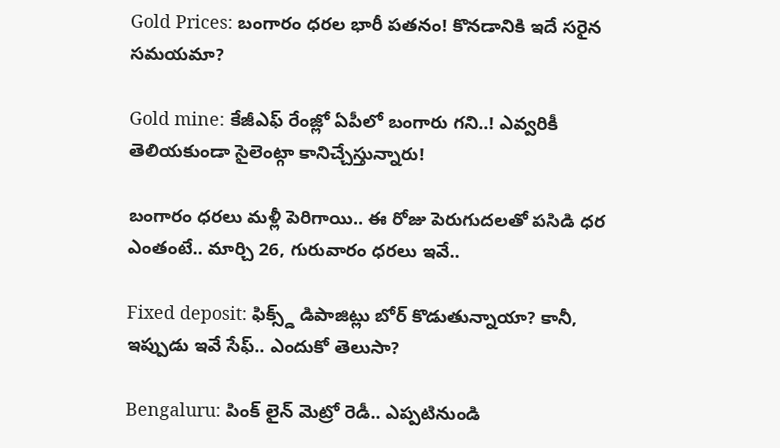Gold Prices: బంగారం ధరల భారీ పతనం! కొనడానికి ఇదే సరైన సమయమా?

Gold mine: కేజీఎఫ్ రేంజ్లో ఏపీలో బంగారు గని..! ఎవ్వరికీ తెలియకుండా సైలెంట్గా కానిచ్చేస్తున్నారు!

బంగారం ధరలు మళ్లీ పెరిగాయి.. ఈ రోజు పెరుగుదలతో పసిడి ధర ఎంతంటే.. మార్చి 26, గురువారం ధరలు ఇవే..

Fixed deposit: ఫిక్స్డ్ డిపాజిట్లు బోర్ కొడుతున్నాయా? కానీ, ఇప్పుడు ఇవే సేఫ్.. ఎందుకో తెలుసా?

Bengaluru: పింక్ లైన్ మెట్రో రెడీ.. ఎప్పటినుండి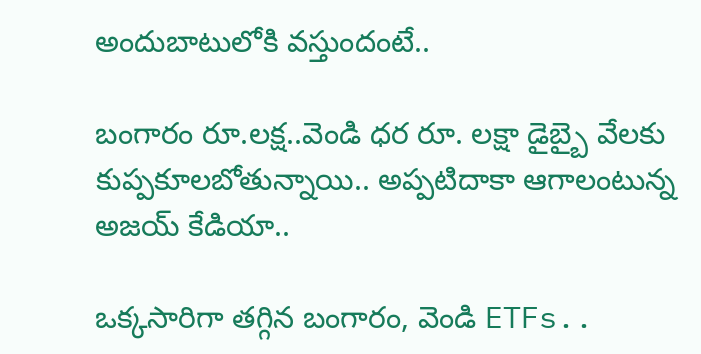అందుబాటులోకి వస్తుందంటే..

బంగారం రూ.లక్ష..వెండి ధర రూ. లక్షా డైబ్బై వేలకు కుప్పకూలబోతున్నాయి.. అప్పటిదాకా ఆగాలంటున్న అజయ్ కేడియా..

ఒక్కసారిగా తగ్గిన బంగారం, వెండి ETFs..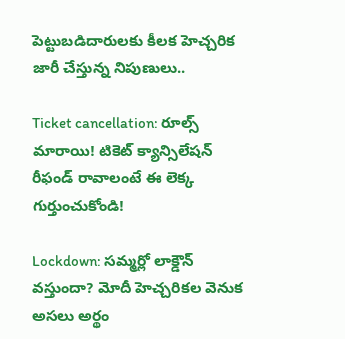పెట్టుబడిదారులకు కీలక హెచ్చరిక జారీ చేస్తున్న నిపుణులు..

Ticket cancellation: రూల్స్ మారాయి! టికెట్ క్యాన్సిలేషన్ రీఫండ్ రావాలంటే ఈ లెక్క గుర్తుంచుకోండి!

Lockdown: సమ్మర్లో లాక్డౌన్ వస్తుందా? మోదీ హెచ్చరికల వెనుక అసలు అర్థం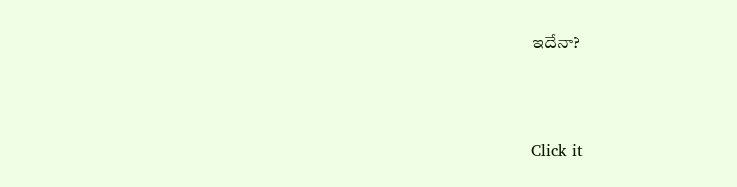ఇదేనా?



Click it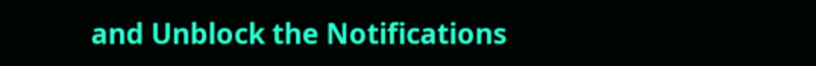and Unblock the Notifications